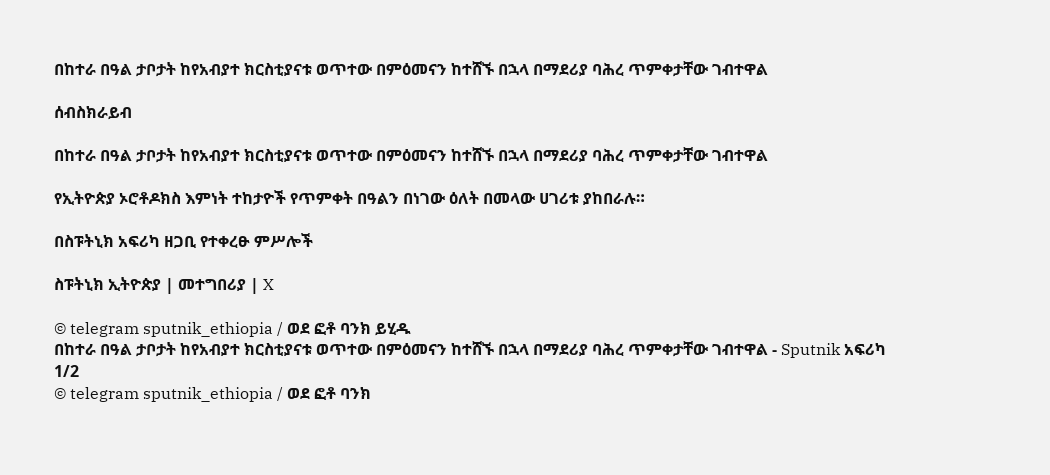በከተራ በዓል ታቦታት ከየአብያተ ክርስቲያናቱ ወጥተው በምዕመናን ከተሸኙ በኋላ በማደሪያ ባሕረ ጥምቀታቸው ገብተዋል

ሰብስክራይብ

በከተራ በዓል ታቦታት ከየአብያተ ክርስቲያናቱ ወጥተው በምዕመናን ከተሸኙ በኋላ በማደሪያ ባሕረ ጥምቀታቸው ገብተዋል

የኢትዮጵያ ኦሮቶዶክስ እምነት ተከታዮች የጥምቀት በዓልን በነገው ዕለት በመላው ሀገሪቱ ያከበራሉ።

በስፑትኒክ አፍሪካ ዘጋቢ የተቀረፁ ምሥሎች

ስፑትኒክ ኢትዮጵያ | መተግበሪያ | X

© telegram sputnik_ethiopia / ወደ ፎቶ ባንክ ይሂዱ
በከተራ በዓል ታቦታት ከየአብያተ ክርስቲያናቱ ወጥተው በምዕመናን ከተሸኙ በኋላ በማደሪያ ባሕረ ጥምቀታቸው ገብተዋል - Sputnik አፍሪካ
1/2
© telegram sputnik_ethiopia / ወደ ፎቶ ባንክ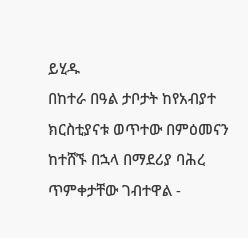ይሂዱ
በከተራ በዓል ታቦታት ከየአብያተ ክርስቲያናቱ ወጥተው በምዕመናን ከተሸኙ በኋላ በማደሪያ ባሕረ ጥምቀታቸው ገብተዋል -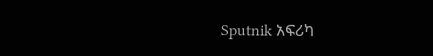Sputnik አፍሪካ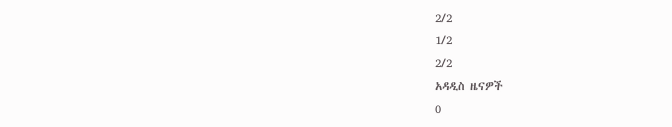2/2
1/2
2/2
አዳዲስ ዜናዎች
0